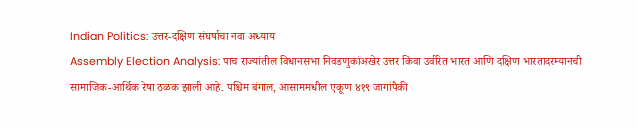Indian Politics: उत्तर-दक्षिण संघर्षाचा नवा अध्याय
Assembly Election Analysis: पाच राज्यांतील विधानसभा निवडणुकांअखेर उत्तर किंवा उर्वरित भारत आणि दक्षिण भारतादरम्यानची सामाजिक-आर्थिक रेषा ठळक झाली आहे. पश्चिम बंगाल, आसाममधील एकूण ४१९ जागांपैकी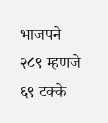भाजपने २८९ म्हणजे ६९ टक्के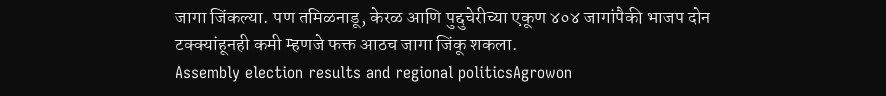जागा जिंकल्या. पण तमिळनाडू, केरळ आणि पुद्दुचेरीच्या एकूण ४०४ जागांपैकी भाजप दोन टक्क्यांहूनही कमी म्हणजे फक्त आठच जागा जिंकू शकला.
Assembly election results and regional politicsAgrowon